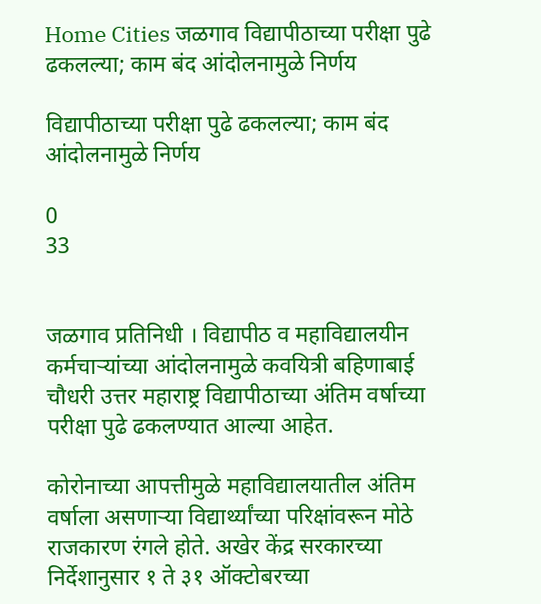Home Cities जळगाव विद्यापीठाच्या परीक्षा पुढे ढकलल्या; काम बंद आंदोलनामुळे निर्णय

विद्यापीठाच्या परीक्षा पुढे ढकलल्या; काम बंद आंदोलनामुळे निर्णय

0
33


जळगाव प्रतिनिधी । विद्यापीठ व महाविद्यालयीन कर्मचार्‍यांच्या आंदोलनामुळे कवयित्री बहिणाबाई चौधरी उत्तर महाराष्ट्र विद्यापीठाच्या अंतिम वर्षाच्या परीक्षा पुढे ढकलण्यात आल्या आहेत.

कोरोनाच्या आपत्तीमुळे महाविद्यालयातील अंतिम वर्षाला असणार्‍या विद्यार्थ्यांच्या परिक्षांवरून मोठे राजकारण रंगले होते. अखेर केंद्र सरकारच्या निर्देशानुसार १ ते ३१ ऑक्टोबरच्या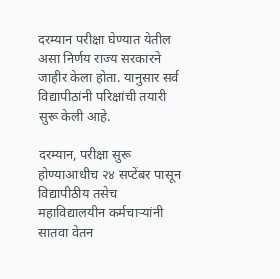दरम्यान परीक्षा घेण्यात येतील असा निर्णय राज्य सरकारने जाहीर केला होता. यानुसार सर्व विद्यापीठांनी परिक्षांची तयारी सुरू केली आहे.

दरम्यान, परीक्षा सुरू होण्याआधीच २४ सप्टेंबर पासून विद्यापीठीय तसेच महाविद्यालयीन कर्मचार्‍यांनी सातवा वेतन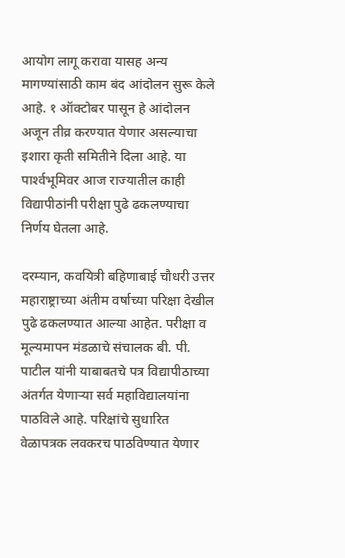आयोग लागू करावा यासह अन्य मागण्यांसाठी काम बंद आंदोलन सुरू केले आहे. १ ऑक्टोबर पासून हे आंदोलन अजून तीव्र करण्यात येणार असल्याचा इशारा कृती समितीने दिला आहे. या पार्श्‍वभूमिवर आज राज्यातील काही विद्यापीठांनी परीक्षा पुढे ढकलण्याचा निर्णय घेतला आहे.

दरम्यान, कवयित्री बहिणाबाई चौधरी उत्तर महाराष्ट्राच्या अंतीम वर्षाच्या परिक्षा देखील पुढे ढकलण्यात आल्या आहेत. परीक्षा व मूल्यमापन मंडळाचे संचालक बी. पी. पाटील यांनी याबाबतचे पत्र विद्यापीठाच्या अंतर्गत येणार्‍या सर्व महाविद्यालयांना पाठविले आहे. परिक्षांचे सुधारित वेळापत्रक लवकरच पाठविण्यात येणार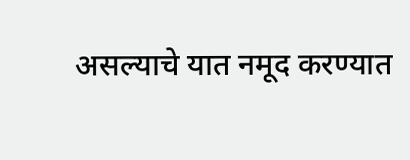असल्याचे यात नमूद करण्यात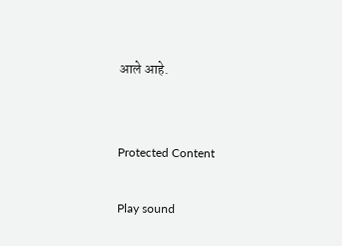आले आहे.


Protected Content

Play sound